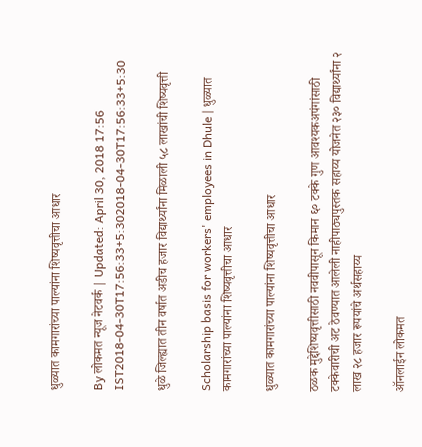धुळ्यात कामगारांच्या पाल्यांना शिष्यवृत्तीचा आधार

By लोकमत न्यूज नेटवर्क | Updated: April 30, 2018 17:56 IST2018-04-30T17:56:33+5:302018-04-30T17:56:33+5:30

धुळे जिल्ह्यात तीन वर्षात अडीच हजार विद्यार्थ्यांना मिळाली ५८ लाखांची शिष्यवृत्ती

Scholarship basis for workers' employees in Dhule | धुळ्यात कामगारांच्या पाल्यांना शिष्यवृत्तीचा आधार

धुळ्यात कामगारांच्या पाल्यांना शिष्यवृत्तीचा आधार

ठळक मुद्देशिष्यवृत्तीसाठी नववीपासून किमान ६० टक्के गुण आवश्यकअपंगांसाठी टक्केवारीची अट ठेवण्यात आलेली नाहीपाठ्यपुस्तक सहाय्य योजनेत २३० विद्यार्थ्यांना २ लाख २८ हजार रूपयांचे अर्थसहाय्य

ऑनलाईन लोकमत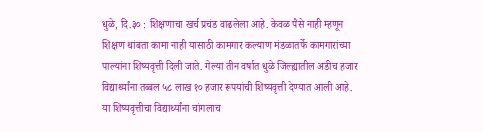धुळे, दि.३० : शिक्षणाचा खर्च प्रचंड वाढलेला आहे. केवळ पैसे नाही म्हणून शिक्षण थांबता कामा नाही यासाठी कामगार कल्याण मंडळातर्फे कामगारांच्या पाल्यांना शिष्यवृत्ती दिली जाते. गेल्या तीन वर्षात धुळे जिल्ह्यातील अडीच हजार विद्यार्थ्यांना तब्बल ५८ लाख १० हजार रूपयांची शिष्यवृत्ती देण्यात आली आहे. या शिष्यवृत्तीचा विद्यार्थ्यांना चांगलाच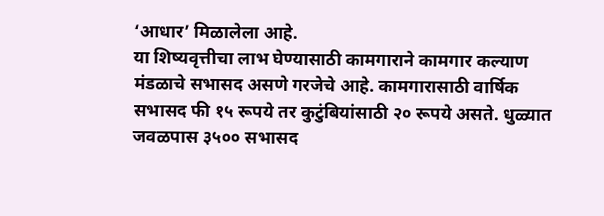‘आधार’ मिळालेला आहे.
या शिष्यवृत्तीचा लाभ घेण्यासाठी कामगाराने कामगार कल्याण मंडळाचे सभासद असणे गरजेचे आहे. कामगारासाठी वार्षिक सभासद फी १५ रूपये तर कुटुंबियांसाठी २० रूपये असते. धुळ्यात जवळपास ३५०० सभासद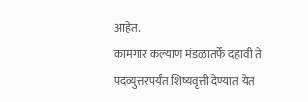आहेत.
कामगार कल्याण मंडळातर्फे दहावी ते पदव्युत्तरपर्यंत शिष्यवृत्ती देण्यात येत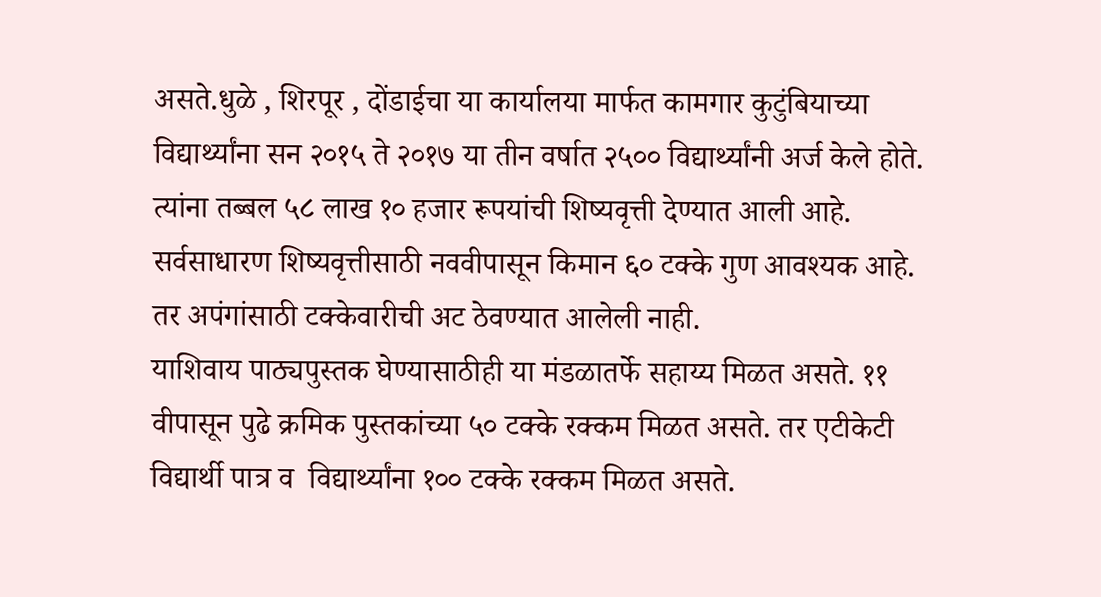असते.धुळे , शिरपूर , दोंडाईचा या कार्यालया मार्फत कामगार कुटुंबियाच्या विद्यार्थ्यांना सन २०१५ ते २०१७ या तीन वर्षात २५०० विद्यार्थ्यांनी अर्ज केले होते. त्यांना तब्बल ५८ लाख १० हजार रूपयांची शिष्यवृत्ती देण्यात आली आहे. सर्वसाधारण शिष्यवृत्तीसाठी नववीपासून किमान ६० टक्के गुण आवश्यक आहे. तर अपंगांसाठी टक्केवारीची अट ठेवण्यात आलेली नाही.
याशिवाय पाठ्यपुस्तक घेण्यासाठीही या मंडळातर्फे सहाय्य मिळत असते. ११ वीपासून पुढे क्रमिक पुस्तकांच्या ५० टक्के रक्कम मिळत असते. तर एटीकेटी विद्यार्थी पात्र व  विद्यार्थ्यांना १०० टक्के रक्कम मिळत असते.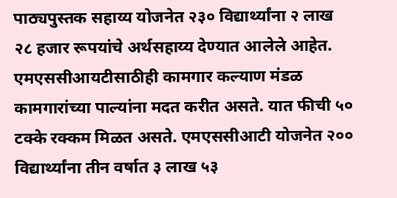पाठ्यपुस्तक सहाय्य योजनेत २३० विद्यार्थ्यांना २ लाख २८ हजार रूपयांचे अर्थसहाय्य देण्यात आलेले आहेत.
एमएससीआयटीसाठीही कामगार कल्याण मंडळ कामगारांच्या पाल्यांना मदत करीत असते. यात फीची ५० टक्के रक्कम मिळत असते. एमएससीआटी योजनेत २०० विद्यार्थ्यांना तीन वर्षात ३ लाख ५३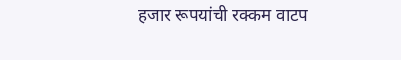हजार रूपयांची रक्कम वाटप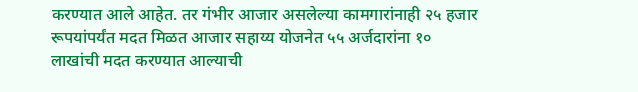करण्यात आले आहेत. तर गंभीर आजार असलेल्या कामगारांनाही २५ हजार रूपयांपर्यंत मदत मिळत आजार सहाय्य योजनेत ५५ अर्जदारांना १० लाखांची मदत करण्यात आल्याची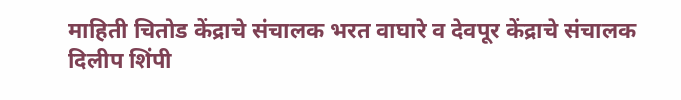माहिती चितोड केंद्राचे संचालक भरत वाघारे व देवपूर केंद्राचे संचालक दिलीप शिंपी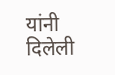यांनी दिलेली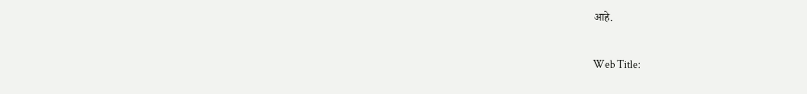आहे.

Web Title: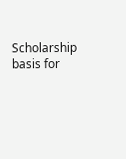Scholarship basis for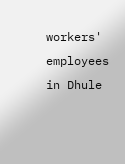workers' employees in Dhule